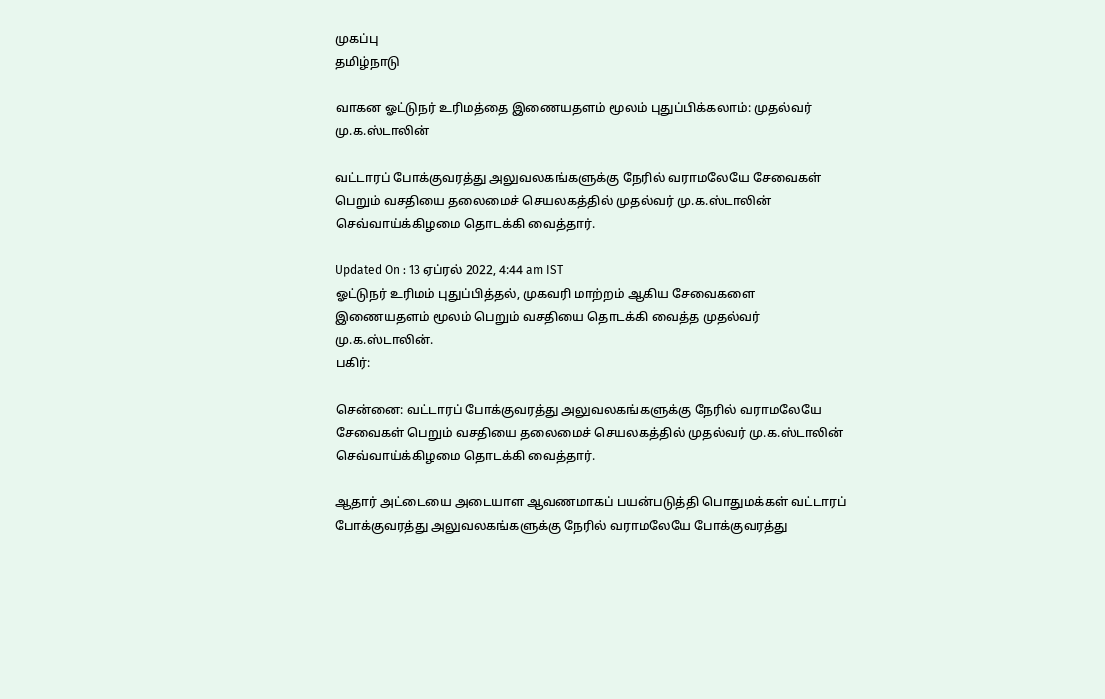முகப்பு
தமிழ்நாடு

வாகன ஓட்டுநர் உரிமத்தை இணையதளம் மூலம் புதுப்பிக்கலாம்: முதல்வர் மு.க.ஸ்டாலின்

வட்டாரப் போக்குவரத்து அலுவலகங்களுக்கு நேரில் வராமலேயே சேவைகள் பெறும் வசதியை தலைமைச் செயலகத்தில் முதல்வர் மு.க.ஸ்டாலின் செவ்வாய்க்கிழமை தொடக்கி வைத்தார்.

Updated On : 13 ஏப்ரல் 2022, 4:44 am IST
ஓட்டுநர் உரிமம் புதுப்பித்தல், முகவரி மாற்றம் ஆகிய சேவைகளை இணையதளம் மூலம் பெறும் வசதியை தொடக்கி வைத்த முதல்வர் மு.க.ஸ்டாலின்.
பகிர்:

சென்னை: வட்டாரப் போக்குவரத்து அலுவலகங்களுக்கு நேரில் வராமலேயே சேவைகள் பெறும் வசதியை தலைமைச் செயலகத்தில் முதல்வர் மு.க.ஸ்டாலின் செவ்வாய்க்கிழமை தொடக்கி வைத்தார்.

ஆதார் அட்டையை அடையாள ஆவணமாகப் பயன்படுத்தி பொதுமக்கள் வட்டாரப் போக்குவரத்து அலுவலகங்களுக்கு நேரில் வராமலேயே போக்குவரத்து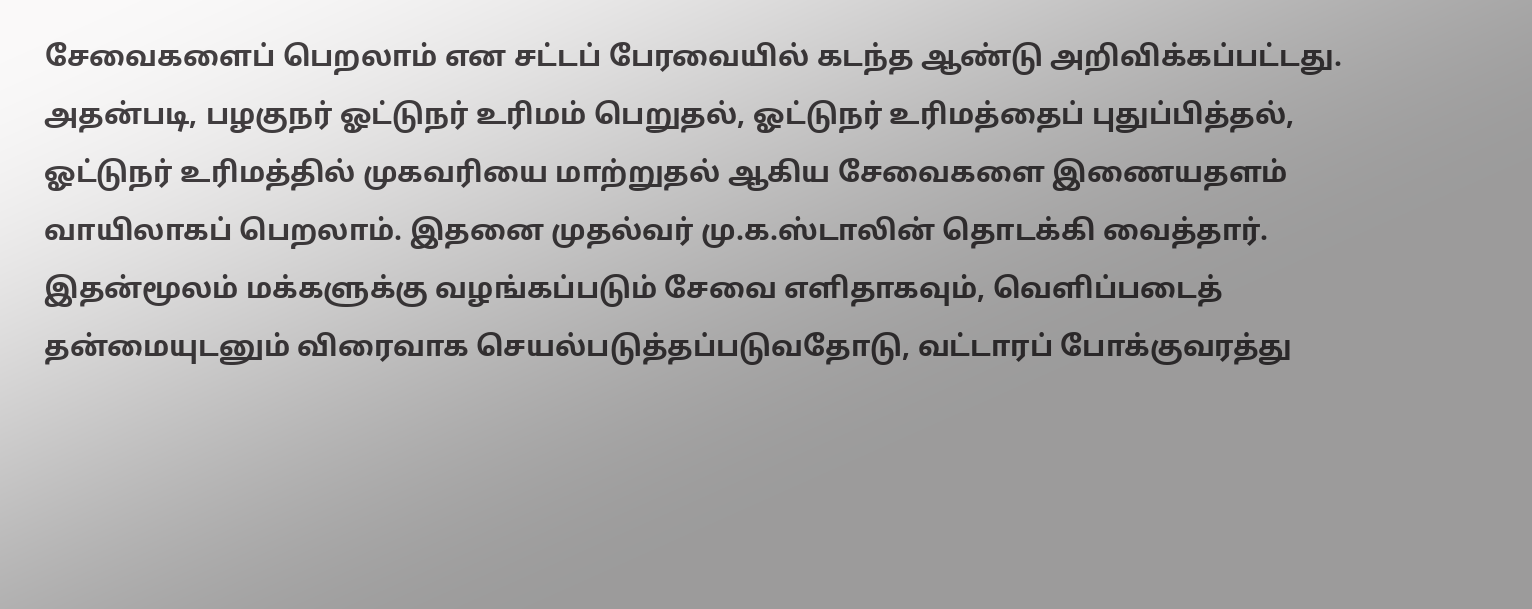சேவைகளைப் பெறலாம் என சட்டப் பேரவையில் கடந்த ஆண்டு அறிவிக்கப்பட்டது. அதன்படி, பழகுநர் ஓட்டுநர் உரிமம் பெறுதல், ஓட்டுநர் உரிமத்தைப் புதுப்பித்தல், ஓட்டுநர் உரிமத்தில் முகவரியை மாற்றுதல் ஆகிய சேவைகளை இணையதளம் வாயிலாகப் பெறலாம். இதனை முதல்வர் மு.க.ஸ்டாலின் தொடக்கி வைத்தார். இதன்மூலம் மக்களுக்கு வழங்கப்படும் சேவை எளிதாகவும், வெளிப்படைத் தன்மையுடனும் விரைவாக செயல்படுத்தப்படுவதோடு, வட்டாரப் போக்குவரத்து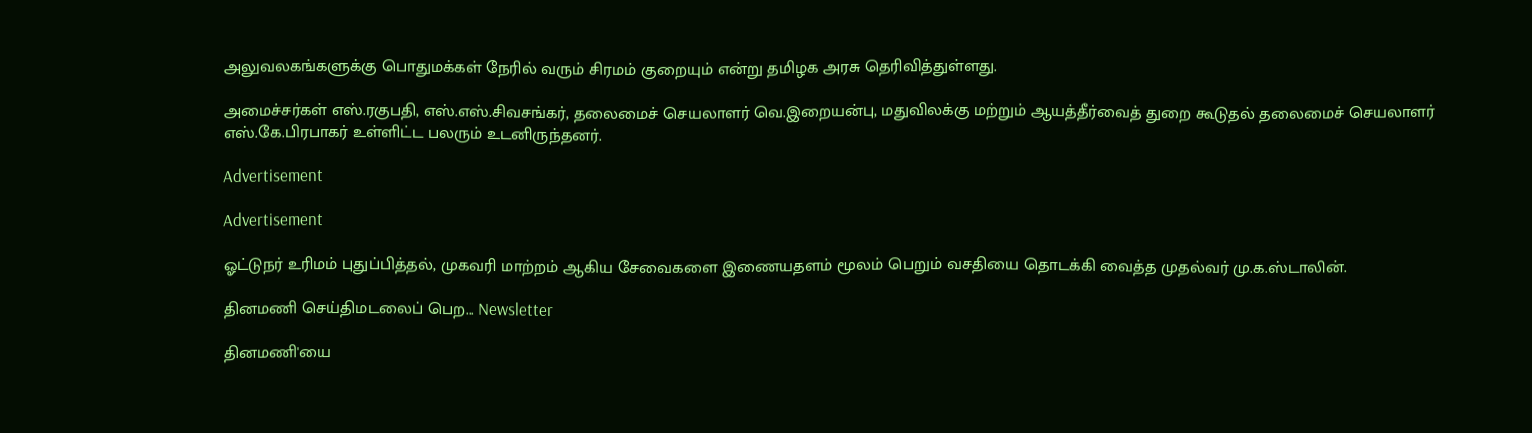அலுவலகங்களுக்கு பொதுமக்கள் நேரில் வரும் சிரமம் குறையும் என்று தமிழக அரசு தெரிவித்துள்ளது.

அமைச்சர்கள் எஸ்.ரகுபதி, எஸ்.எஸ்.சிவசங்கர், தலைமைச் செயலாளர் வெ.இறையன்பு, மதுவிலக்கு மற்றும் ஆயத்தீர்வைத் துறை கூடுதல் தலைமைச் செயலாளர் எஸ்.கே.பிரபாகர் உள்ளிட்ட பலரும் உடனிருந்தனர்.

Advertisement

Advertisement

ஓட்டுநர் உரிமம் புதுப்பித்தல், முகவரி மாற்றம் ஆகிய சேவைகளை இணையதளம் மூலம் பெறும் வசதியை தொடக்கி வைத்த முதல்வர் மு.க.ஸ்டாலின்.

தினமணி செய்திமடலைப் பெற... Newsletter

தினமணி'யை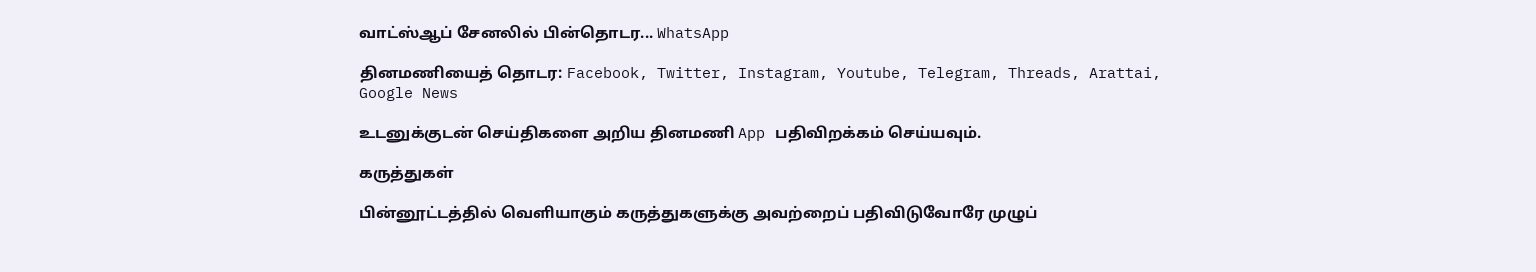வாட்ஸ்ஆப் சேனலில் பின்தொடர... WhatsApp

தினமணியைத் தொடர: Facebook, Twitter, Instagram, Youtube, Telegram, Threads, Arattai, Google News

உடனுக்குடன் செய்திகளை அறிய தினமணி App பதிவிறக்கம் செய்யவும்.

கருத்துகள்

பின்னூட்டத்தில் வெளியாகும் கருத்துகளுக்கு அவற்றைப் பதிவிடுவோரே முழுப்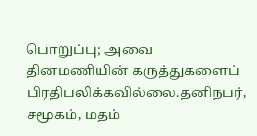பொறுப்பு; அவை தினமணியின் கருத்துகளைப் பிரதிபலிக்கவில்லை.தனிநபர், சமூகம், மதம்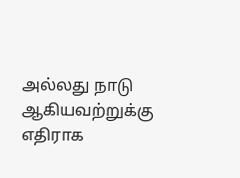அல்லது நாடு ஆகியவற்றுக்கு எதிராக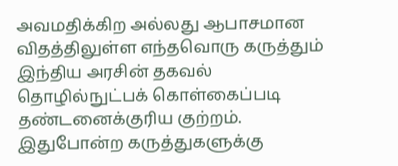அவமதிக்கிற அல்லது ஆபாசமான விதத்திலுள்ள எந்தவொரு கருத்தும் இந்திய அரசின் தகவல் தொழில்நுட்பக் கொள்கைப்படி தண்டனைக்குரிய குற்றம். இதுபோன்ற கருத்துகளுக்கு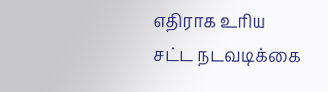எதிராக உரிய சட்ட நடவடிக்கை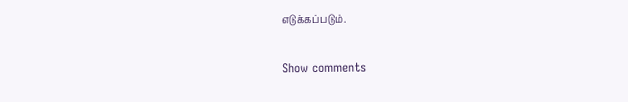எடுக்கப்படும்.

Show comments